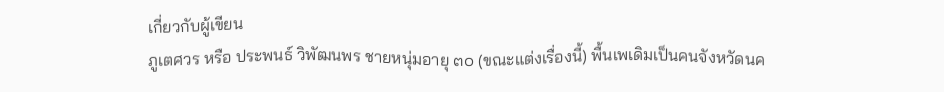เกี่ยวกับผู้เขียน
ภูเตศวร หรือ ประพนธ์ วิพัฒนพร ชายหนุ่มอายุ ๓๐ (ขณะแต่งเรื่องนี้) พื้นเพเดิมเป็นคนจังหวัดนค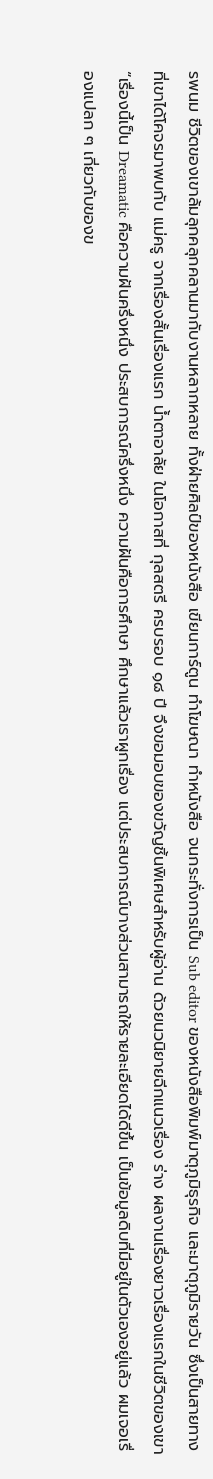รพนม ชีวิตของเขาล้มลุกคลุกคลานมากับงานหลากหลาย ทั้งฝ่ายศิลป์ของหนังสือ เขียนการ์ตูน ทำโฆษณา ทำหนังสือ จนกระทั่งการเป็น Sub editor ของหนังสือพิมพ์มาตุภูมิธุรกิจ และมาตุภูมิรายวัน ซึ่งเป็นสายทางที่เขาได้โคจรมาพบกับ แม่ครู จากเรื่องสั้นเรื่องแรก น้ำตาอาลัย ในโอกาสที่ กุลสตรี ครบรอบ ๑๘ ปี จึงขอมอบของขวัญชิ้นพิเศษสำหรับผู้อ่าน ด้วยนวนิยายฉีกแนวเรื่อง ร่าง ผลงานเรื่องยาวเรื่องแรกในชีวิตของเขา
“เรื่องนี้เป็น Dreamatic คือความฝันครึ่งหนึ่ง ประสบการณ์ครึ่งหนึ่ง ความฝันคือการศึกษา ศึกษาแล้วเราผูกเรื่อง แต่ประสบการณ์บางส่วนสามารถให้รายละเอียดได้ดีขึ้น เป็นข้อมูลดิบที่มีอยู่ในตัวเองอยู่แล้ว ผมเจอเรื่องแปลก ๆ เกี่ยวกับของข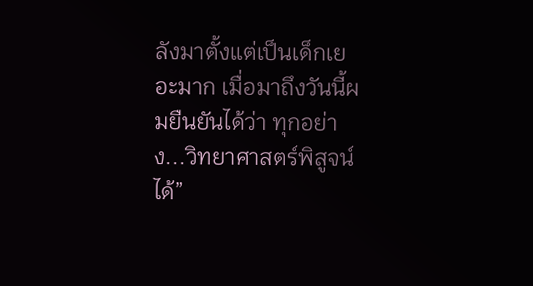ลังมาตั้งแต่เป็นเด็กเยอะมาก เมื่อมาถึงวันนี้ผมยืนยันได้ว่า ทุกอย่าง...วิทยาศาสตร์พิสูจน์ได้”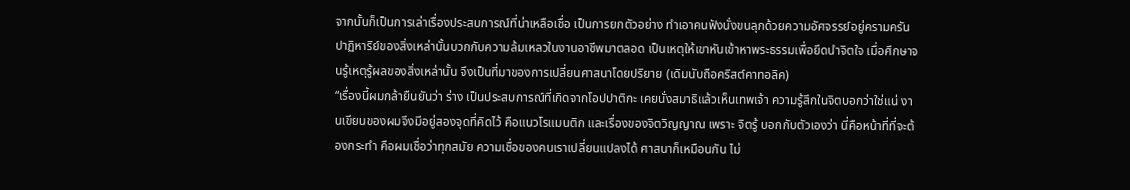จากนั้นก็เป็นการเล่าเรื่องประสบการณ์ที่น่าเหลือเชื่อ เป็นการยกตัวอย่าง ทำเอาคนฟังนั่งขนลุกด้วยความอัศจรรย์อยู่ครามครัน ปาฏิหาริย์ของสิ่งเหล่านั้นบวกกับความล้มเหลวในงานอาชีพมาตลอด เป็นเหตุให้เขาหันเข้าหาพระธรรมเพื่อยึดนำจิตใจ เมื่อศึกษาจนรู้เหตุรู้ผลของสิ่งเหล่านั้น จึงเป็นที่มาของการเปลี่ยนศาสนาโดยปริยาย (เดิมนับถือคริสต์คาทอลิค)
“เรื่องนี้ผมกล้ายืนยันว่า ร่าง เป็นประสบการณ์ที่เกิดจากโอปปาติกะ เคยนั่งสมาธิแล้วเห็นเทพเจ้า ความรู้สึกในจิตบอกว่าใช่แน่ งานเขียนของผมจึงมีอยู่สองจุดที่คิดไว้ คือแนวโรแมนติก และเรื่องของจิตวิญญาณ เพราะ จิตรู้ บอกกับตัวเองว่า นี่คือหน้าที่ที่จะต้องกระทำ คือผมเชื่อว่าทุกสมัย ความเชื่อของคนเราเปลี่ยนแปลงได้ ศาสนาก็เหมือนกัน ไม่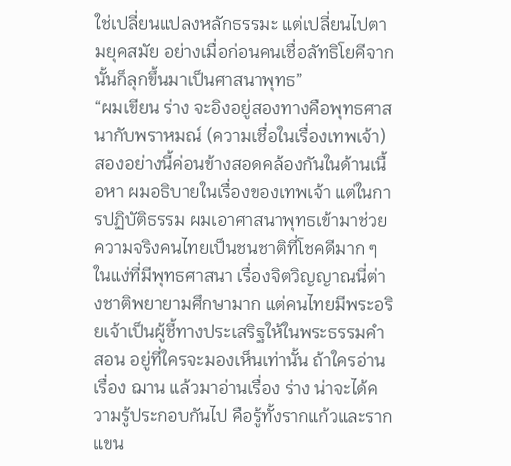ใช่เปลี่ยนแปลงหลักธรรมะ แต่เปลี่ยนไปตามยุคสมัย อย่างเมื่อก่อนคนเชื่อลัทธิโยคีจากนั้นก็ลุกขึ้นมาเป็นศาสนาพุทธ”
“ผมเขียน ร่าง จะอิงอยู่สองทางคือพุทธศาสนากับพราหมณ์ (ความเชื่อในเรื่องเทพเจ้า) สองอย่างนี้ค่อนข้างสอดคล้องกันในด้านเนื้อหา ผมอธิบายในเรื่องของเทพเจ้า แต่ในการปฏิบัติธรรม ผมเอาศาสนาพุทธเข้ามาช่วย ความจริงคนไทยเป็นชนชาติที่โชคดีมาก ๆ ในแง่ที่มีพุทธศาสนา เรื่องจิตวิญญาณนี่ต่างชาติพยายามศึกษามาก แต่คนไทยมีพระอริยเจ้าเป็นผู้ชี้ทางประเสริฐให้ในพระธรรมคำสอน อยู่ที่ใครจะมองเห็นเท่านั้น ถ้าใครอ่านเรื่อง ฌาน แล้วมาอ่านเรื่อง ร่าง น่าจะได้ความรู้ประกอบกันไป คือรู้ทั้งรากแก้วและรากแขน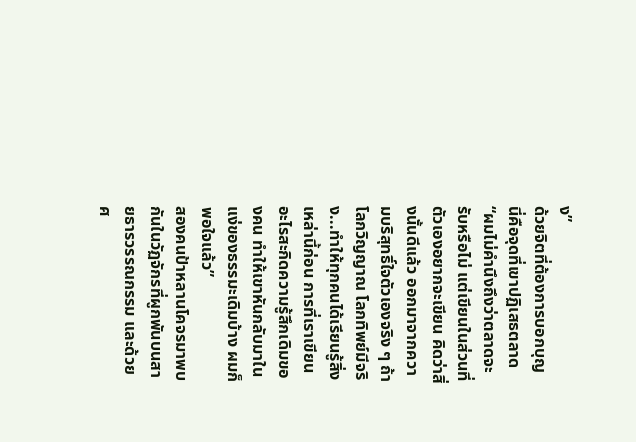ง”
ด้วยจิตที่ต้องการบอกบุญ นี่คือจุดที่เขาปฏิเสธตลาด “ผมไม่คำนึงถึงว่าตลาดจะรับหรือไม่ แต่เขียนในส่วนที่ตัวเองอยากจะเขียน คิดว่าสิ่งนั้นดีแล้ว ออกมาจากความบริสุทธิ์ใจตัวเองจริง ๆ ถ้าโลกวิญญาณ โลกทิพย์มีจริง...ทำให้ทุกคนได้เรียนรู้สิ่งเหล่านี้ก่อน การที่เราเขียนอะไรสะกิดความรู้สึกเดิมของคน ทำให้เขาหันกลับมาในแง่ของธรรมะเดิมบ้าง ผมก็พอใจแล้ว”
สองคนป้าหลานโคจรมาพบกันในวัฏจักรที่ผูกพันบนสายธารวรรณกรรม และด้วยศ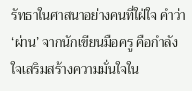รัทธาในศาสนาอย่างคนที่ใฝ่ใจ คำว่า ‘ผ่าน’ จากนักเขียนมือครู คือกำลังใจเสริมสร้างความมั่นใจใน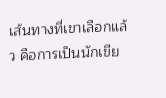เส้นทางที่เขาเลือกแล้ว คือการเป็นนักเขีย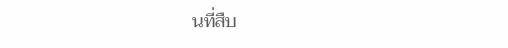นที่สืบ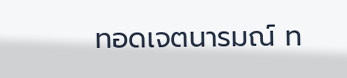ทอดเจตนารมณ์ ท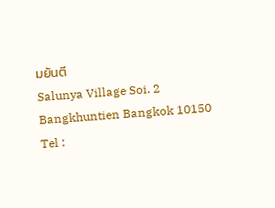มยันตี
Salunya Village Soi. 2
Bangkhuntien Bangkok 10150
Tel :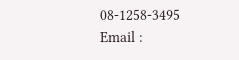08-1258-3495
Email :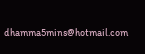dhamma5mins@hotmail.com